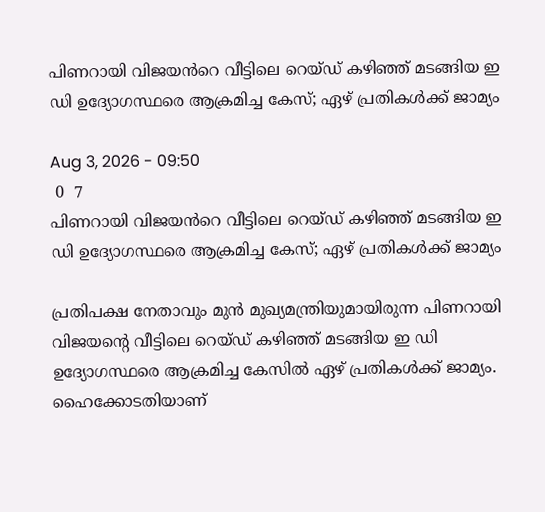പിണറായി വിജയൻറെ വീട്ടിലെ റെയ്ഡ് കഴിഞ്ഞ് മടങ്ങിയ ഇ ഡി ഉദ്യോഗസ്ഥരെ ആക്രമിച്ച കേസ്; ഏഴ് പ്രതികള്‍ക്ക് ജാമ്യം

Aug 3, 2026 - 09:50
 0  7
പിണറായി വിജയൻറെ വീട്ടിലെ റെയ്ഡ് കഴിഞ്ഞ് മടങ്ങിയ ഇ ഡി ഉദ്യോഗസ്ഥരെ ആക്രമിച്ച കേസ്; ഏഴ് പ്രതികള്‍ക്ക് ജാമ്യം

പ്രതിപക്ഷ നേതാവും മുൻ മുഖ്യമന്ത്രിയുമായിരുന്ന പിണറായി വിജയന്റെ വീട്ടിലെ റെയ്ഡ് കഴിഞ്ഞ് മടങ്ങിയ ഇ ഡി ഉദ്യോഗസ്ഥരെ ആക്രമിച്ച കേസിൽ ഏഴ് പ്രതികള്‍ക്ക് ജാമ്യം. ഹൈക്കോടതിയാണ്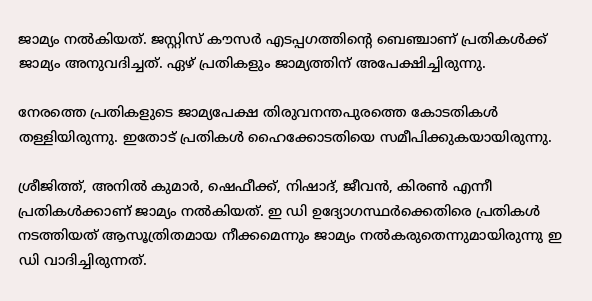ജാമ്യം നൽകിയത്. ജസ്റ്റിസ് കൗസര്‍ എടപ്പഗത്തിന്റെ ബെഞ്ചാണ് പ്രതികള്‍ക്ക് ജാമ്യം അനുവദിച്ചത്. ഏഴ് പ്രതികളും ജാമ്യത്തിന് അപേക്ഷിച്ചിരുന്നു.

നേരത്തെ പ്രതികളുടെ ജാമ്യപേക്ഷ തിരുവനന്തപുരത്തെ കോടതികള്‍ തള്ളിയിരുന്നു. ഇതോട് പ്രതികൾ ഹൈക്കോടതിയെ സമീപിക്കുകയായിരുന്നു.

ശ്രീജിത്ത്, അനില്‍ കുമാര്‍, ഷെഫീക്ക്, നിഷാദ്, ജീവന്‍, കിരണ്‍ എന്നീ പ്രതികള്‍ക്കാണ് ജാമ്യം നൽകിയത്. ഇ ഡി ഉദ്യോഗസ്ഥര്‍ക്കെതിരെ പ്രതികള്‍ നടത്തിയത് ആസൂത്രിതമായ നീക്കമെന്നും ജാമ്യം നല്‍കരുതെന്നുമായിരുന്നു ഇ ഡി വാദിച്ചിരുന്നത്.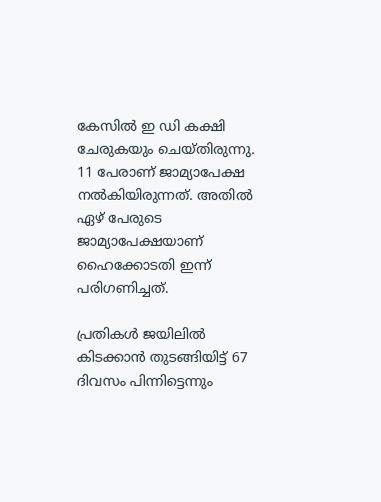കേസില്‍ ഇ ഡി കക്ഷി ചേരുകയും ചെയ്തിരുന്നു. 11 പേരാണ് ജാമ്യാപേക്ഷ നല്‍കിയിരുന്നത്. അതില്‍ ഏഴ് പേരുടെ ജാമ്യാപേക്ഷയാണ് ഹൈക്കോടതി ഇന്ന് പരിഗണിച്ചത്.

പ്രതികൾ ജയിലില്‍ കിടക്കാന്‍ തുടങ്ങിയിട്ട് 67 ദിവസം പിന്നിട്ടെന്നും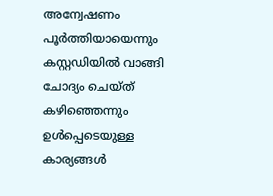അന്വേഷണം പൂര്‍ത്തിയായെന്നും കസ്റ്റഡിയില്‍ വാങ്ങി ചോദ്യം ചെയ്ത് കഴിഞ്ഞെന്നും ഉള്‍പ്പെടെയുള്ള കാര്യങ്ങള്‍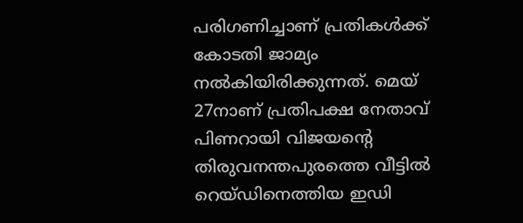പരിഗണിച്ചാണ് പ്രതികള്‍ക്ക് കോടതി ജാമ്യം നല്‍കിയിരിക്കുന്നത്. മെയ് 27നാണ് പ്രതിപക്ഷ നേതാവ് പിണറായി വിജയന്റെ തിരുവനന്തപുരത്തെ വീട്ടില്‍ റെയ്ഡിനെത്തിയ ഇഡി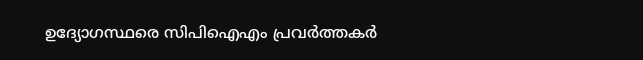ഉദ്യോഗസ്ഥരെ സിപിഐഎം പ്രവര്‍ത്തകര്‍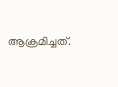ആക്രമിച്ചത്.